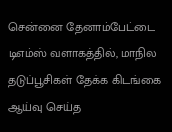சென்னை தேனாம்பேட்டை டிஎம்ஸ் வளாகத்தில், மாநில தடுப்பூசிகள் தேக்க கிடங்கை ஆய்வு செய்த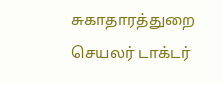சுகாதாரத்துறை செயலர் டாக்டர்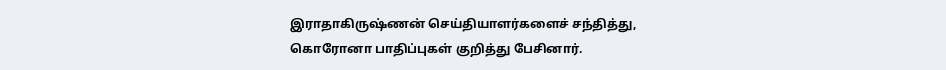இராதாகிருஷ்ணன் செய்தியாளர்களைச் சந்தித்து, கொரோனா பாதிப்புகள் குறித்து பேசினார்.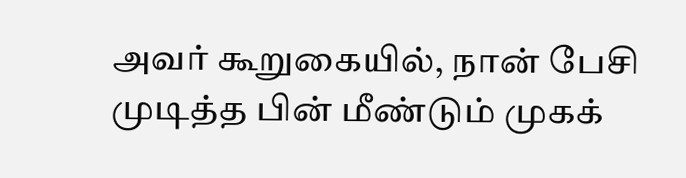அவர் கூறுகையில், நான் பேசி முடித்த பின் மீண்டும் முகக்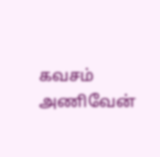கவசம் அணிவேன்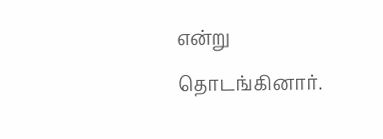என்று தொடங்கினார்.